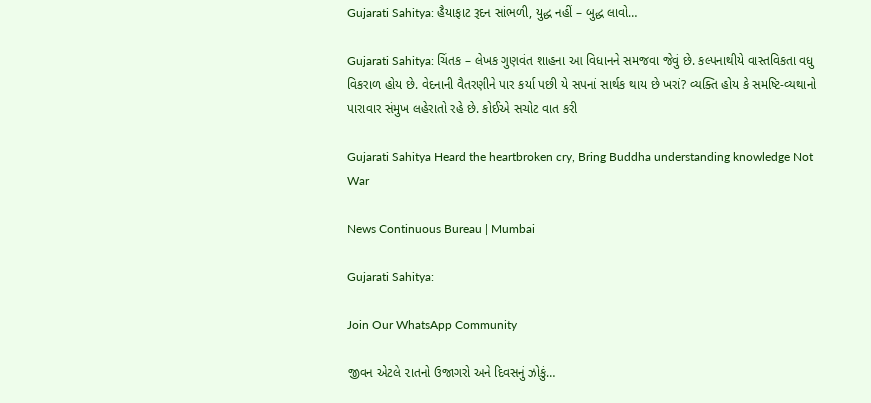Gujarati Sahitya: હૈયાફાટ રૂદન સાંભળી, યુદ્ધ નહીં – બુદ્ધ લાવો…

Gujarati Sahitya: ચિંતક – લેખક ગુણવંત શાહના આ વિધાનને સમજવા જેવું છે. કલ્પનાથીયે વાસ્તવિકતા વધુ વિકરાળ હોય છે. વેદનાની વૈતરણીને પાર કર્યા પછી યે સપનાં સાર્થક થાય છે ખરાં? વ્યક્તિ હોય કે સમષ્ટિ-વ્યથાનો પારાવાર સંમુખ લહેરાતો રહે છે. કોઈએ સચોટ વાત કરી

Gujarati Sahitya Heard the heartbroken cry, Bring Buddha understanding knowledge Not War

News Continuous Bureau | Mumbai

Gujarati Sahitya:

Join Our WhatsApp Community

જીવન એટલે ૨ાતનો ઉજાગરો અને દિવસનું ઝોકું…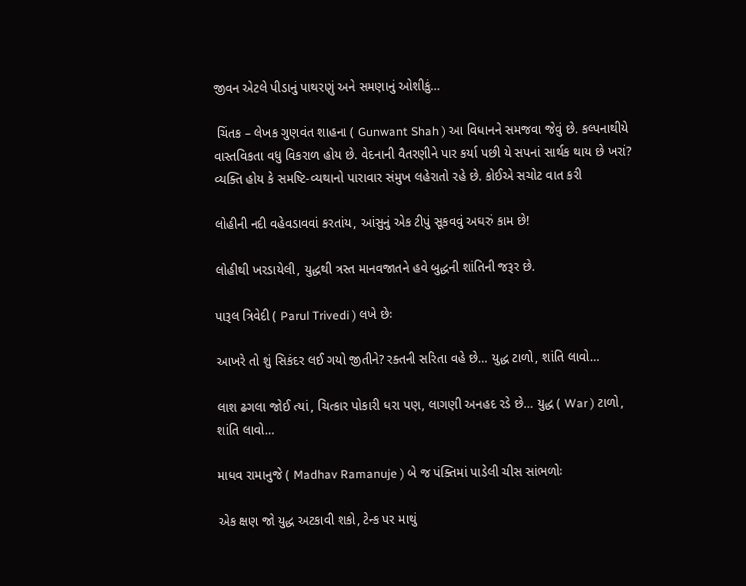જીવન એટલે પીડાનું પાથરણું અને સમણાનું ઓશીકું…

 ચિંતક – લેખક ગુણવંત શાહના ( Gunwant Shah ) આ વિધાનને સમજવા જેવું છે. કલ્પનાથીયે વાસ્તવિકતા વધુ વિકરાળ હોય છે. વેદનાની વૈતરણીને પાર કર્યા પછી યે સપનાં સાર્થક થાય છે ખરાં? વ્યક્તિ હોય કે સમષ્ટિ-વ્યથાનો પારાવાર સંમુખ લહેરાતો રહે છે. કોઈએ સચોટ વાત કરી

લોહીની નદી વહેવડાવવાં કરતાંય, આંસુનું એક ટીપું સૂકવવું અઘરું કામ છે!

લોહીથી ખરડાયેલી, યુદ્ધથી ત્રસ્ત માનવજાતને હવે બુદ્ધની શાંતિની જરૂર છે.

પારૂલ ત્રિવેદી ( Parul Trivedi ) લખે છેઃ

આખરે તો શું સિકંદર લઈ ગયો જીતીને? રક્તની સરિતા વહે છે… યુદ્ધ ટાળો, શાંતિ લાવો…

લાશ ઢગલા જોઈ ત્યાં, ચિત્કાર પોકારી ધરા પણ, લાગણી અનહદ રડે છે… યુદ્ધ ( War ) ટાળો, શાંતિ લાવો…

માધવ રામાનુજે ( Madhav Ramanuje ) બે જ પંક્તિમાં પાડેલી ચીસ સાંભળોઃ

એક ક્ષણ જો યુદ્ધ અટકાવી શકો, ટેન્ક પર માથું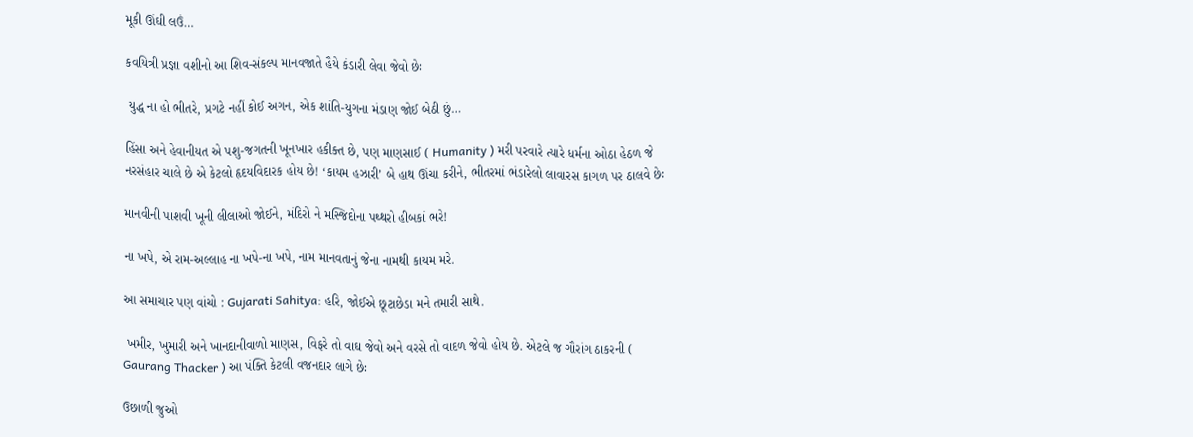મૂકી ઊંઘી લઉં…

કવયિત્રી પ્રજ્ઞા વશીનો આ શિવ-સંકલ્પ માનવજાતે હૈયે કંડારી લેવા જેવો છેઃ

 યુદ્ધ ના હો ભીતરે, પ્રગટે નહીં કોઈ અગન, એક શાંતિ-યુગના મંડાણ જોઈ બેઠી છું…

હિંસા અને હેવાનીયત એ પશુ-જગતની ખૂનખાર હકીક્ત છે, પણ માણસાઈ ( Humanity ) મરી પરવારે ત્યારે ધર્મના ઓઠા હેઠળ જે નરસંહાર ચાલે છે એ કેટલો હૃદયવિદારક હોય છે! ‘કાયમ હઝારી’ બે હાથ ઊંચા કરીને, ભીતરમાં ભંડારેલો લાવારસ કાગળ પર ઠાલવે છેઃ

માનવીની પાશવી ખૂની લીલાઓ જોઈને, મંદિરો ને મસ્જિદોના પથ્થરો હીબકાં ભરે!

ના ખપે, એ રામ-અલ્લાહ ના ખપે-ના ખપે, નામ માનવતાનું જેના નામથી કાયમ મરે.

આ સમાચાર પણ વાંચો : Gujarati Sahitya: હરિ, જોઈએ છૂટાછેડા મને તમારી સાથે.

 ખમીર, ખુમારી અને ખાનદાનીવાળો માણસ, વિફરે તો વાઘ જેવો અને વરસે તો વાદળ જેવો હોય છે. એટલે જ ગૌરાંગ ઠાકરની ( Gaurang Thacker ) આ પંક્તિ કેટલી વજનદાર લાગે છેઃ

ઉછાળી જુઓ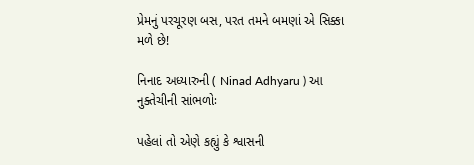પ્રેમનું પરચૂરણ બસ, પરત તમને બમણાં એ સિક્કા મળે છે!

નિનાદ અધ્યારુની ( Ninad Adhyaru ) આ નુક્તેચીની સાંભળોઃ

પહેલાં તો એણે કહ્યું કે શ્વાસની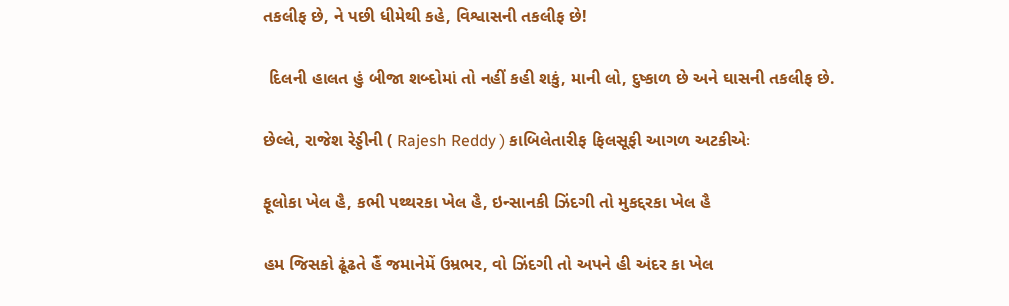તકલીફ છે, ને પછી ધીમેથી કહે, વિશ્વાસની તકલીફ છે!

 દિલની હાલત હું બીજા શબ્દોમાં તો નહીં કહી શકું, માની લો, દુષ્કાળ છે અને ઘાસની તકલીફ છે.

છેલ્લે, રાજેશ રેડ્ડીની ( Rajesh Reddy ) કાબિલેતારીફ ફિલસૂફી આગળ અટકીએઃ

ફૂલોકા ખેલ હૈ, કભી પથ્થરકા ખેલ હૈ, ઇન્સાનકી ઝિંદગી તો મુકદ્દરકા ખેલ હૈ

હમ જિસકો ઢૂંઢતે હૈં જમાનેમેં ઉમ્રભર, વો ઝિંદગી તો અપને હી અંદર કા ખેલ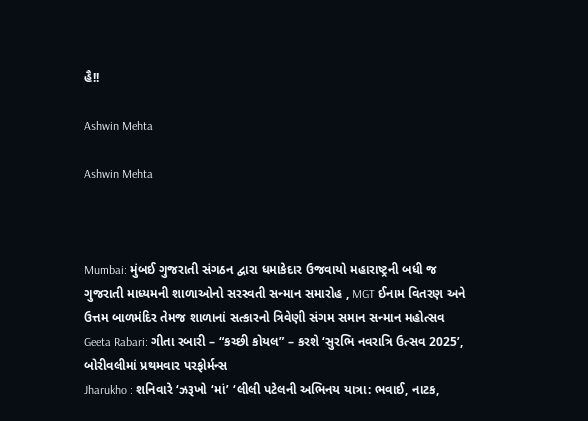હૈ!!

Ashwin Mehta

Ashwin Mehta



Mumbai: મુંબઈ ગુજરાતી સંગઠન દ્વારા ધમાકેદાર ઉજવાયો મહારાષ્ટ્રની બધી જ ગુજરાતી માધ્યમની શાળાઓનો સરસ્વતી સન્માન સમારોહ , MGT ઈનામ વિતરણ અને ઉત્તમ બાળમંદિર તેમજ શાળાનાં સત્કારનો ત્રિવેણી સંગમ સમાન સન્માન મહોત્સવ
Geeta Rabari: ગીતા રબારી – “કચ્છી કોયલ” – કરશે ‘સુરભિ નવરાત્રિ ઉત્સવ 2025’, બોરીવલીમાં પ્રથમવાર પરફોર્મન્સ
Jharukho : શનિવારે ‘ઝરૂખો ‘માં’ ‘લીલી પટેલની અભિનય યાત્રા: ભવાઈ, નાટક,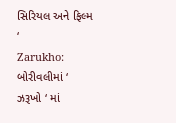સિરિયલ અને ફિલ્મ ‘
Zarukho: બોરીવલીમાં ‘ ઝરૂખો ‘ માં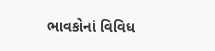ભાવકોનાં વિવિધ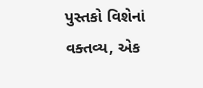પુસ્તકો વિશેનાં વક્તવ્ય, એક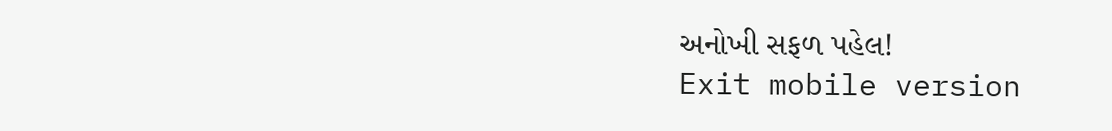અનોખી સફળ પહેલ!
Exit mobile version